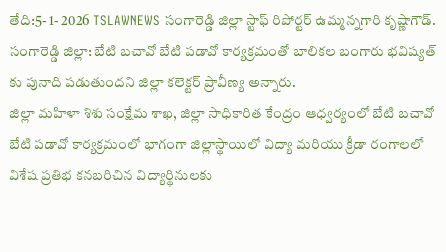తేది:5- 1- 2026 TSLAWNEWS సంగారెడ్డి జిల్లా స్టాఫ్ రిపోర్టర్ ఉమ్మన్నగారి కృష్ణాగౌడ్.
సంగారెడ్డి జిల్లా: బేటి బచావో బేటి పడావో కార్యక్రమంతో బాలికల బంగారు భవిష్యత్ కు పునాది పడుతుందని జిల్లా కలెక్టర్ ప్రావీణ్య అన్నారు.
జిల్లా మహిళా శిశు సంక్షేమ శాఖ, జిల్లా సాధికారిత కేంద్రం ఆధ్వర్యంలో బేటి బచావో బేటి పడావో కార్యక్రమంలో భాగంగా జిల్లాస్థాయిలో విద్యా మరియు క్రీడా రంగాలలో విశేష ప్రతిభ కనబరిచిన విద్యార్థినులకు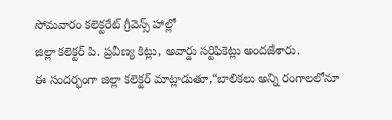సోమవారం కలెక్టరేట్ గ్రీవెన్స్ హాల్లో
జిల్లా కలెక్టర్ పి. ప్రవీణ్య కిట్లు, అవార్డు సర్టిఫికెట్లు అందజేశారు.
ఈ సందర్భంగా జిల్లా కలెక్టర్ మాట్లాడుతూ,“బాలికలు అన్ని రంగాలలోనూ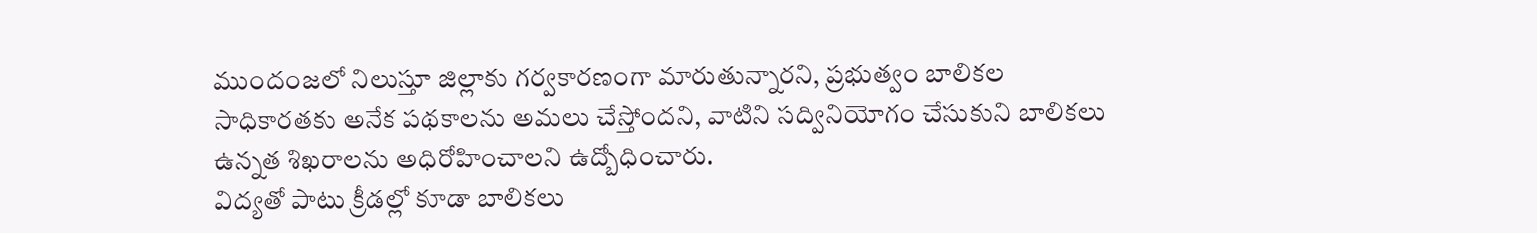ముందంజలో నిలుస్తూ జిల్లాకు గర్వకారణంగా మారుతున్నారని, ప్రభుత్వం బాలికల సాధికారతకు అనేక పథకాలను అమలు చేస్తోందని, వాటిని సద్వినియోగం చేసుకుని బాలికలు ఉన్నత శిఖరాలను అధిరోహించాలని ఉద్బోధించారు.
విద్యతో పాటు క్రీడల్లో కూడా బాలికలు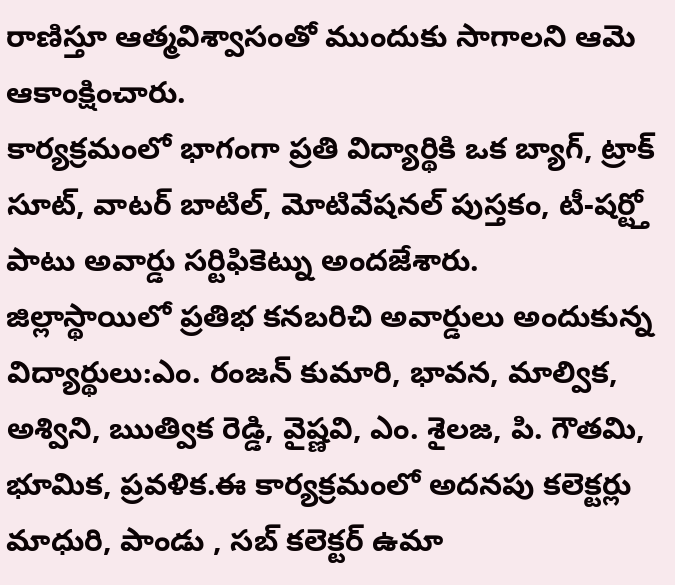రాణిస్తూ ఆత్మవిశ్వాసంతో ముందుకు సాగాలని ఆమె ఆకాంక్షించారు.
కార్యక్రమంలో భాగంగా ప్రతి విద్యార్థికి ఒక బ్యాగ్, ట్రాక్ సూట్, వాటర్ బాటిల్, మోటివేషనల్ పుస్తకం, టీ-షర్ట్తో పాటు అవార్డు సర్టిఫికెట్ను అందజేశారు.
జిల్లాస్థాయిలో ప్రతిభ కనబరిచి అవార్డులు అందుకున్న విద్యార్థులు:ఎం. రంజన్ కుమారి, భావన, మాల్విక, అశ్విని, ఋత్విక రెడ్డి, వైష్ణవి, ఎం. శైలజ, పి. గౌతమి, భూమిక, ప్రవళిక.ఈ కార్యక్రమంలో అదనపు కలెక్టర్లు మాధురి, పాండు , సబ్ కలెక్టర్ ఉమా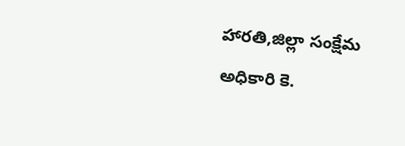హారతి,జిల్లా సంక్షేమ అధికారి కె.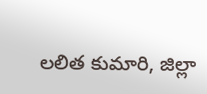లలిత కుమారి, జిల్లా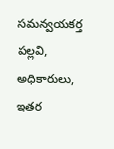సమన్వయకర్త పల్లవి, అధికారులు, ఇతర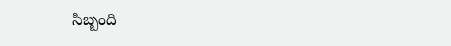సిబ్బంది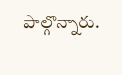పాల్గొన్నారు.